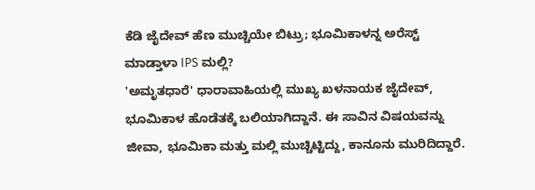ಕೆಡಿ ಜೈದೇವ್ ಹೆಣ ಮುಚ್ಚಿಯೇ ಬಿಟ್ರು; ಭೂಮಿಕಾಳನ್ನ ಅರೆಸ್ಟ್ ಮಾಡ್ತಾಳಾ IPS ಮಲ್ಲಿ?
'ಅಮೃತಧಾರೆ' ಧಾರಾವಾಹಿಯಲ್ಲಿ ಮುಖ್ಯ ಖಳನಾಯಕ ಜೈದೇವ್, ಭೂಮಿಕಾಳ ಹೊಡೆತಕ್ಕೆ ಬಲಿಯಾಗಿದ್ದಾನೆ. ಈ ಸಾವಿನ ವಿಷಯವನ್ನು ಜೀವಾ, ಭೂಮಿಕಾ ಮತ್ತು ಮಲ್ಲಿ ಮುಚ್ಚಿಟ್ಟಿದ್ದು, ಕಾನೂನು ಮುರಿದಿದ್ದಾರೆ.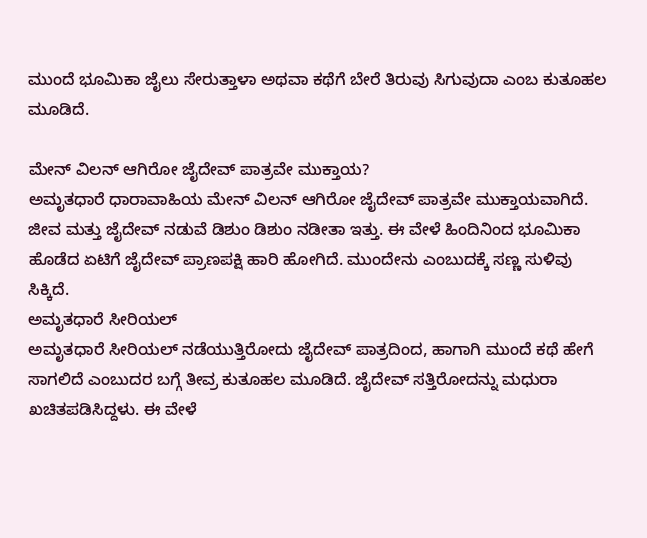ಮುಂದೆ ಭೂಮಿಕಾ ಜೈಲು ಸೇರುತ್ತಾಳಾ ಅಥವಾ ಕಥೆಗೆ ಬೇರೆ ತಿರುವು ಸಿಗುವುದಾ ಎಂಬ ಕುತೂಹಲ ಮೂಡಿದೆ.

ಮೇನ್ ವಿಲನ್ ಆಗಿರೋ ಜೈದೇವ್ ಪಾತ್ರವೇ ಮುಕ್ತಾಯ?
ಅಮೃತಧಾರೆ ಧಾರಾವಾಹಿಯ ಮೇನ್ ವಿಲನ್ ಆಗಿರೋ ಜೈದೇವ್ ಪಾತ್ರವೇ ಮುಕ್ತಾಯವಾಗಿದೆ. ಜೀವ ಮತ್ತು ಜೈದೇವ್ ನಡುವೆ ಡಿಶುಂ ಡಿಶುಂ ನಡೀತಾ ಇತ್ತು. ಈ ವೇಳೆ ಹಿಂದಿನಿಂದ ಭೂಮಿಕಾ ಹೊಡೆದ ಏಟಿಗೆ ಜೈದೇವ್ ಪ್ರಾಣಪಕ್ಷಿ ಹಾರಿ ಹೋಗಿದೆ. ಮುಂದೇನು ಎಂಬುದಕ್ಕೆ ಸಣ್ಣ ಸುಳಿವು ಸಿಕ್ಕಿದೆ.
ಅಮೃತಧಾರೆ ಸೀರಿಯಲ್
ಅಮೃತಧಾರೆ ಸೀರಿಯಲ್ ನಡೆಯುತ್ತಿರೋದು ಜೈದೇವ್ ಪಾತ್ರದಿಂದ, ಹಾಗಾಗಿ ಮುಂದೆ ಕಥೆ ಹೇಗೆ ಸಾಗಲಿದೆ ಎಂಬುದರ ಬಗ್ಗೆ ತೀವ್ರ ಕುತೂಹಲ ಮೂಡಿದೆ. ಜೈದೇವ್ ಸತ್ತಿರೋದನ್ನು ಮಧುರಾ ಖಚಿತಪಡಿಸಿದ್ದಳು. ಈ ವೇಳೆ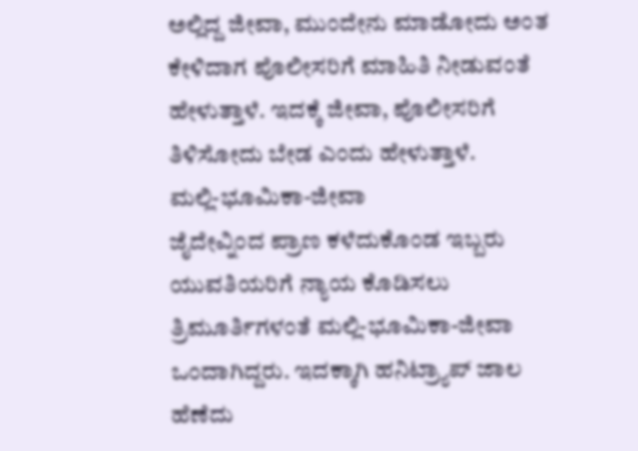ಅಲ್ಲಿದ್ದ ಜೀವಾ, ಮುಂದೇನು ಮಾಡೋದು ಅಂತ ಕೇಳಿದಾಗ ಪೊಲೀಸರಿಗೆ ಮಾಹಿತಿ ನೀಡುವಂತೆ ಹೇಳುತ್ತಾಳೆ. ಇದಕ್ಕೆ ಜೀವಾ, ಪೊಲೀಸರಿಗೆ ತಿಳಿಸೋದು ಬೇಡ ಎಂದು ಹೇಳುತ್ತಾಳೆ.
ಮಲ್ಲಿ-ಭೂಮಿಕಾ-ಜೀವಾ
ಜೈದೇವ್ನಿಂದ ಪ್ರಾಣ ಕಳೆದುಕೊಂಡ ಇಬ್ಬರು ಯುವತಿಯರಿಗೆ ನ್ಯಾಯ ಕೊಡಿಸಲು ತ್ರಿಮೂರ್ತಿಗಳಂತೆ ಮಲ್ಲಿ-ಭೂಮಿಕಾ-ಜೀವಾ ಒಂದಾಗಿದ್ದರು. ಇದಕ್ಕಾಗಿ ಹನಿಟ್ರ್ಯಾಪ್ ಜಾಲ ಹೆಣೆದು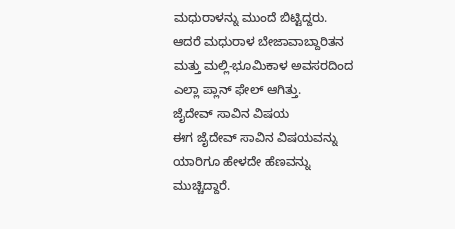ಮಧುರಾಳನ್ನು ಮುಂದೆ ಬಿಟ್ಟಿದ್ದರು. ಆದರೆ ಮಧುರಾಳ ಬೇಜಾವಾಬ್ದಾರಿತನ ಮತ್ತು ಮಲ್ಲಿ-ಭೂಮಿಕಾಳ ಅವಸರದಿಂದ ಎಲ್ಲಾ ಪ್ಲಾನ್ ಫೇಲ್ ಆಗಿತ್ತು.
ಜೈದೇವ್ ಸಾವಿನ ವಿಷಯ
ಈಗ ಜೈದೇವ್ ಸಾವಿನ ವಿಷಯವನ್ನು ಯಾರಿಗೂ ಹೇಳದೇ ಹೆಣವನ್ನು ಮುಚ್ಚಿದ್ದಾರೆ.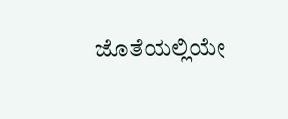ಜೊತೆಯಲ್ಲಿಯೇ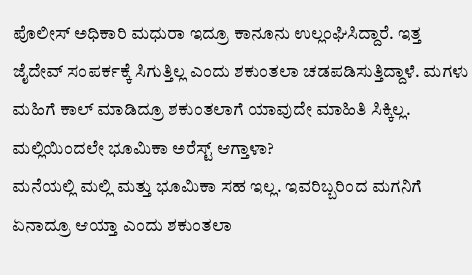ಪೊಲೀಸ್ ಅಧಿಕಾರಿ ಮಧುರಾ ಇದ್ರೂ ಕಾನೂನು ಉಲ್ಲಂಘಿಸಿದ್ದಾರೆ. ಇತ್ತ ಜೈದೇವ್ ಸಂಪರ್ಕಕ್ಕೆ ಸಿಗುತ್ತಿಲ್ಲ ಎಂದು ಶಕುಂತಲಾ ಚಡಪಡಿಸುತ್ತಿದ್ದಾಳೆ. ಮಗಳು ಮಹಿಗೆ ಕಾಲ್ ಮಾಡಿದ್ರೂ ಶಕುಂತಲಾಗೆ ಯಾವುದೇ ಮಾಹಿತಿ ಸಿಕ್ಕಿಲ್ಲ.
ಮಲ್ಲಿಯಿಂದಲೇ ಭೂಮಿಕಾ ಅರೆಸ್ಟ್ ಆಗ್ತಾಳಾ?
ಮನೆಯಲ್ಲಿ ಮಲ್ಲಿ ಮತ್ತು ಭೂಮಿಕಾ ಸಹ ಇಲ್ಲ. ಇವರಿಬ್ಬರಿಂದ ಮಗನಿಗೆ ಏನಾದ್ರೂ ಆಯ್ತಾ ಎಂದು ಶಕುಂತಲಾ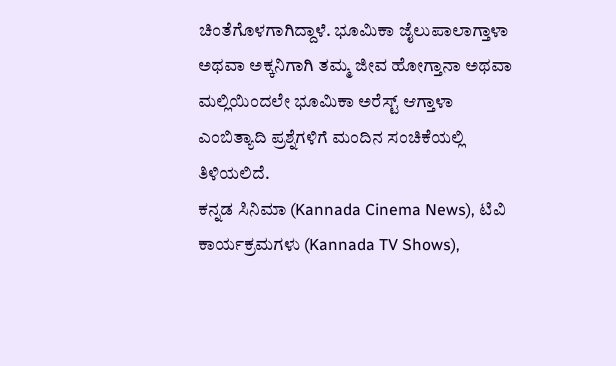ಚಿಂತೆಗೊಳಗಾಗಿದ್ದಾಳೆ. ಭೂಮಿಕಾ ಜೈಲುಪಾಲಾಗ್ತಾಳಾ ಅಥವಾ ಅಕ್ಕನಿಗಾಗಿ ತಮ್ಮ ಜೀವ ಹೋಗ್ತಾನಾ ಅಥವಾ ಮಲ್ಲಿಯಿಂದಲೇ ಭೂಮಿಕಾ ಅರೆಸ್ಟ್ ಆಗ್ತಾಳಾ ಎಂಬಿತ್ಯಾದಿ ಪ್ರಶ್ನೆಗಳಿಗೆ ಮಂದಿನ ಸಂಚಿಕೆಯಲ್ಲಿ ತಿಳಿಯಲಿದೆ.
ಕನ್ನಡ ಸಿನಿಮಾ (Kannada Cinema News), ಟಿವಿ ಕಾರ್ಯಕ್ರಮಗಳು (Kannada TV Shows),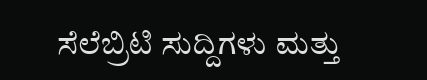ಸೆಲೆಬ್ರಿಟಿ ಸುದ್ದಿಗಳು ಮತ್ತು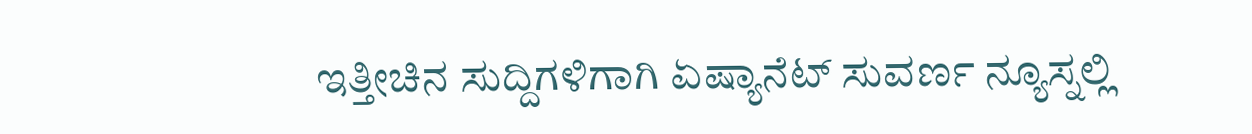ಇತ್ತೀಚಿನ ಸುದ್ದಿಗಳಿಗಾಗಿ ಏಷ್ಯಾನೆಟ್ ಸುವರ್ಣ ನ್ಯೂಸ್ನಲ್ಲಿ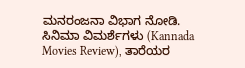ಮನರಂಜನಾ ವಿಭಾಗ ನೋಡಿ. ಸಿನಿಮಾ ವಿಮರ್ಶೆಗಳು (Kannada Movies Review), ತಾರೆಯರ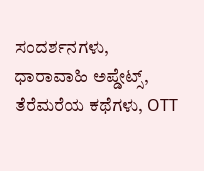ಸಂದರ್ಶನಗಳು, ಧಾರಾವಾಹಿ ಅಪ್ಡೇಟ್ಸ್, ತೆರೆಮರೆಯ ಕಥೆಗಳು, OTT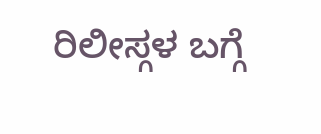ರಿಲೀಸ್ಗಳ ಬಗ್ಗೆ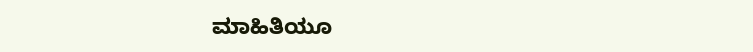ಮಾಹಿತಿಯೂ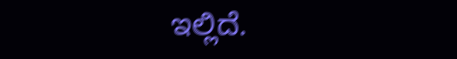ಇಲ್ಲಿದೆ.